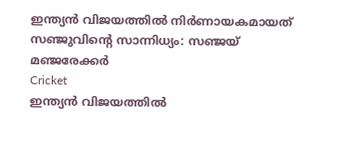ഇന്ത്യന്‍ വിജയത്തില്‍ നിര്‍ണായകമായത് സഞ്ജുവിന്റെ സാന്നിധ്യം: സഞ്ജയ് മഞ്ജരേക്കര്‍
Cricket
ഇന്ത്യന്‍ വിജയത്തില്‍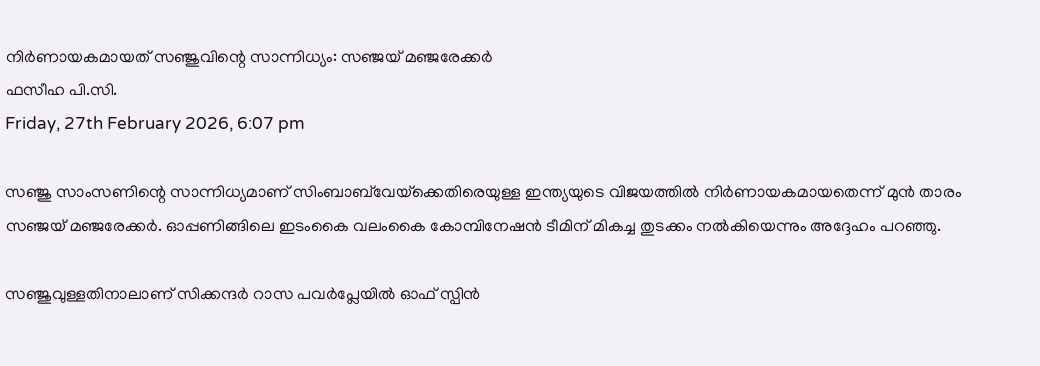നിര്‍ണായകമായത് സഞ്ജുവിന്റെ സാന്നിധ്യം: സഞ്ജയ് മഞ്ജരേക്കര്‍
ഫസീഹ പി.സി.
Friday, 27th February 2026, 6:07 pm

സഞ്ജു സാംസണിന്റെ സാന്നിധ്യമാണ് സിംബാബ്‌വേയ്‌ക്കെതിരെയുള്ള ഇന്ത്യയുടെ വിജയത്തില്‍ നിര്‍ണായകമായതെന്ന് മുന്‍ താരം സഞ്ജയ് മഞ്ജരേക്കര്‍. ഓപ്പണിങ്ങിലെ ഇടംകൈ വലംകൈ കോമ്പിനേഷന്‍ ടീമിന് മികച്ച തുടക്കം നല്‍കിയെന്നും അദ്ദേഹം പറഞ്ഞു.

സഞ്ജുവുള്ളതിനാലാണ് സിക്കന്ദര്‍ റാസ പവര്‍പ്ലേയില്‍ ഓഫ് സ്പിന്‍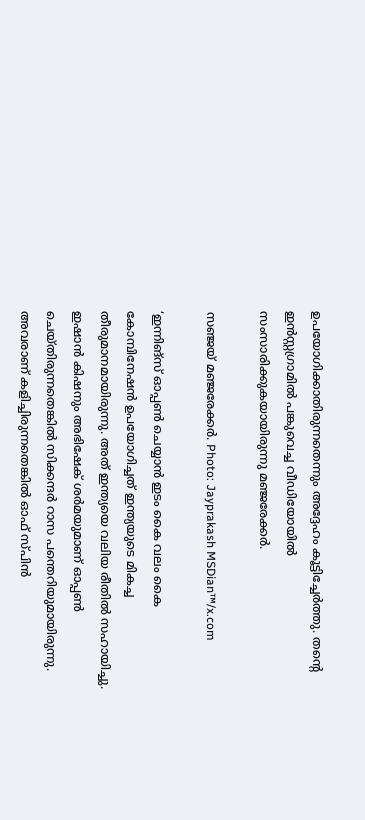ഉപയോഗിക്കാതിരുന്നതെന്നും അദ്ദേഹം കൂട്ടിച്ചേര്‍ത്തു. തന്റെ ഇന്‍സ്റ്റഗ്രാമില്‍ പങ്കുവെച്ച വീഡിയോയില്‍ സംസാരിക്കുകയായിരുന്നു മഞ്ജരേക്കര്‍.

സഞ്ജയ് മഞ്ജരേക്കര്‍. Photo: Jayprakash MSDian™/x.com

‘ഇന്നിങ്സ് ഓപ്പണ്‍ ചെയ്യാന്‍ ഇടം കൈ വലം കൈ കോമ്പിനേഷന്‍ ഉപയോഗിച്ചത് ഇന്ത്യയുടെ മികച്ച തീരുമാനമായിരുന്നു. അത് ഇന്ത്യയെ വലിയ രീതില്‍ സഹായിച്ചു. ഇഷാന്‍ കിഷനും അഭിഷേക് ശര്‍മയുമാണ് ഓപ്പണ്‍ ചെയ്തിരുന്നതെങ്കില്‍ സിക്കന്ദര്‍ റാസ പന്തെറിയുമായിരുന്നു. അവരാണ് കളിച്ചിരുന്നതെങ്കില്‍ ഓഫ് സ്പിന്‍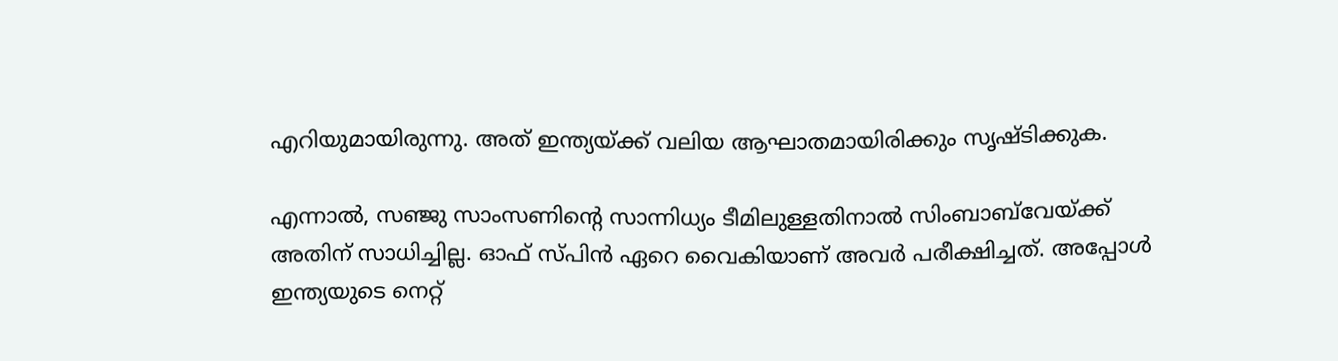എറിയുമായിരുന്നു. അത് ഇന്ത്യയ്ക്ക് വലിയ ആഘാതമായിരിക്കും സൃഷ്ടിക്കുക.

എന്നാല്‍, സഞ്ജു സാംസണിന്റെ സാന്നിധ്യം ടീമിലുള്ളതിനാല്‍ സിംബാബ്‌വേയ്ക്ക് അതിന് സാധിച്ചില്ല. ഓഫ് സ്പിന്‍ ഏറെ വൈകിയാണ് അവര്‍ പരീക്ഷിച്ചത്. അപ്പോള്‍ ഇന്ത്യയുടെ നെറ്റ്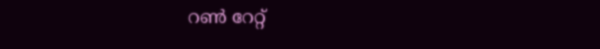റണ്‍ റേറ്റ്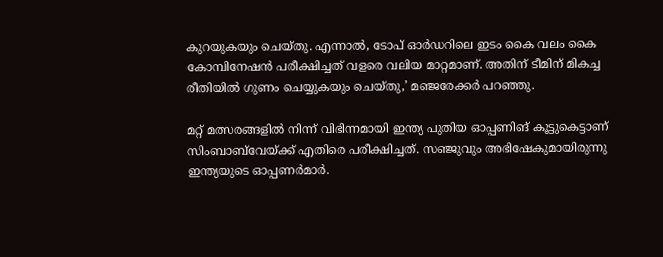കുറയുകയും ചെയ്തു. എന്നാല്‍, ടോപ് ഓര്‍ഡറിലെ ഇടം കൈ വലം കൈ കോമ്പിനേഷന്‍ പരീക്ഷിച്ചത് വളരെ വലിയ മാറ്റമാണ്. അതിന് ടീമിന് മികച്ച രീതിയില്‍ ഗുണം ചെയ്യുകയും ചെയ്തു,’ മഞ്ജരേക്കര്‍ പറഞ്ഞു.

മറ്റ് മത്സരങ്ങളില്‍ നിന്ന് വിഭിന്നമായി ഇന്ത്യ പുതിയ ഓപ്പണിങ് കൂട്ടുകെട്ടാണ് സിംബാബ്‌വേയ്ക്ക് എതിരെ പരീക്ഷിച്ചത്. സഞ്ജുവും അഭിഷേകുമായിരുന്നു ഇന്ത്യയുടെ ഓപ്പണര്‍മാര്‍.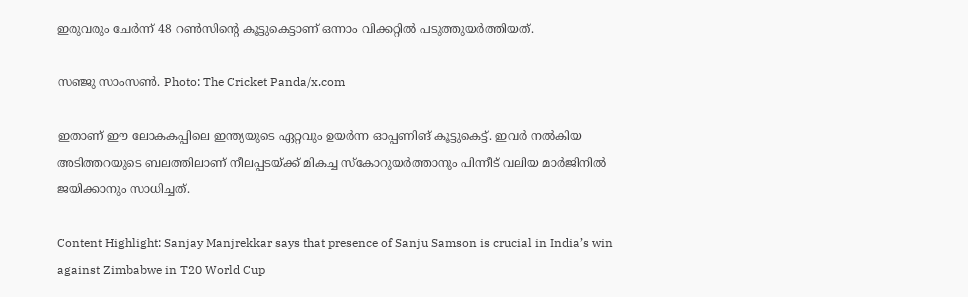ഇരുവരും ചേര്‍ന്ന് 48 റണ്‍സിന്റെ കൂട്ടുകെട്ടാണ് ഒന്നാം വിക്കറ്റില്‍ പടുത്തുയര്‍ത്തിയത്.

സഞ്ജു സാംസൺ. Photo: The Cricket Panda/x.com

ഇതാണ് ഈ ലോകകപ്പിലെ ഇന്ത്യയുടെ ഏറ്റവും ഉയര്‍ന്ന ഓപ്പണിങ് കൂട്ടുകെട്ട്. ഇവര്‍ നല്‍കിയ അടിത്തറയുടെ ബലത്തിലാണ് നീലപ്പടയ്ക്ക് മികച്ച സ്‌കോറുയര്‍ത്താനും പിന്നീട് വലിയ മാര്‍ജിനില്‍ ജയിക്കാനും സാധിച്ചത്.

Content Highlight: Sanjay Manjrekkar says that presence of Sanju Samson is crucial in India’s win against Zimbabwe in T20 World Cup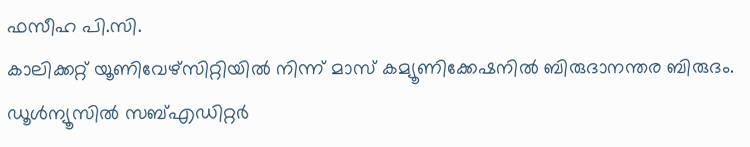ഫസീഹ പി.സി.
കാലിക്കറ്റ് യൂണിവേഴ്‌സിറ്റിയില്‍ നിന്ന് മാസ് കമ്യൂണിക്കേഷനില്‍ ബിരുദാനന്തര ബിരുദം. ഡൂള്‍ന്യൂസില്‍ സബ്എഡിറ്റര്‍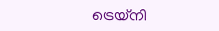ട്രെയ്‌നി